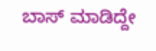ಬಾಸ್ ಮಾಡಿದ್ದೇ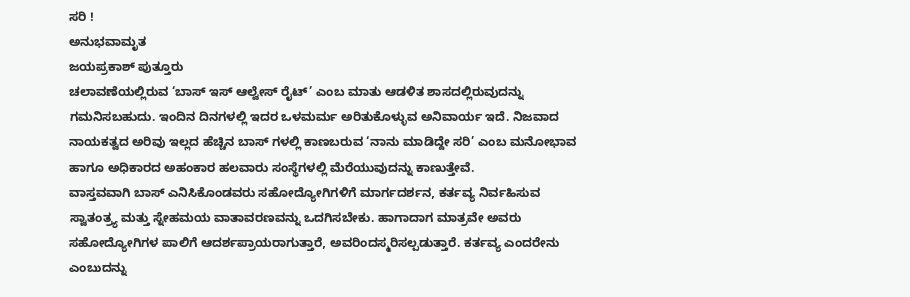ಸರಿ !
ಅನುಭವಾಮೃತ
ಜಯಪ್ರಕಾಶ್ ಪುತ್ತೂರು
ಚಲಾವಣೆಯಲ್ಲಿರುವ ‘ಬಾಸ್ ಇಸ್ ಆಲ್ವೇಸ್ ರೈಟ್’ ಎಂಬ ಮಾತು ಆಡಳಿತ ಶಾಸದಲ್ಲಿರುವುದನ್ನು ಗಮನಿಸಬಹುದು. ಇಂದಿನ ದಿನಗಳಲ್ಲಿ ಇದರ ಒಳಮರ್ಮ ಅರಿತುಕೊಳ್ಳುವ ಅನಿವಾರ್ಯ ಇದೆ. ನಿಜವಾದ ನಾಯಕತ್ವದ ಅರಿವು ಇಲ್ಲದ ಹೆಚ್ಚಿನ ಬಾಸ್ ಗಳಲ್ಲಿ ಕಾಣಬರುವ ‘ನಾನು ಮಾಡಿದ್ದೇ ಸರಿ’ ಎಂಬ ಮನೋಭಾವ ಹಾಗೂ ಅಧಿಕಾರದ ಅಹಂಕಾರ ಹಲವಾರು ಸಂಸ್ಥೆಗಳಲ್ಲಿ ಮೆರೆಯುವುದನ್ನು ಕಾಣುತ್ತೇವೆ.
ವಾಸ್ತವವಾಗಿ ಬಾಸ್ ಎನಿಸಿಕೊಂಡವರು ಸಹೋದ್ಯೋಗಿಗಳಿಗೆ ಮಾರ್ಗದರ್ಶನ, ಕರ್ತವ್ಯ ನಿರ್ವಹಿಸುವ ಸ್ವಾತಂತ್ರ್ಯ ಮತ್ತು ಸ್ನೇಹಮಯ ವಾತಾವರಣವನ್ನು ಒದಗಿಸಬೇಕು. ಹಾಗಾದಾಗ ಮಾತ್ರವೇ ಅವರು ಸಹೋದ್ಯೋಗಿಗಳ ಪಾಲಿಗೆ ಆದರ್ಶಪ್ರಾಯರಾಗುತ್ತಾರೆ, ಅವರಿಂದಸ್ಮರಿಸಲ್ಪಡುತ್ತಾರೆ. ಕರ್ತವ್ಯ ಎಂದರೇನು ಎಂಬುದನ್ನು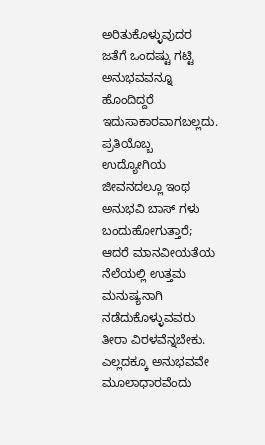ಅರಿತುಕೊಳ್ಳುವುದರ ಜತೆಗೆ ಒಂದಷ್ಟು ಗಟ್ಟಿ ಅನುಭವವನ್ನೂ ಹೊಂದಿದ್ದರೆ ಇದುಸಾಕಾರವಾಗಬಲ್ಲದು. ಪ್ರತಿಯೊಬ್ಬ ಉದ್ಯೋಗಿಯ ಜೀವನದಲ್ಲೂ ಇಂಥ ಅನುಭವಿ ಬಾಸ್ ಗಳು ಬಂದುಹೋಗುತ್ತಾರೆ; ಆದರೆ ಮಾನವೀಯತೆಯ ನೆಲೆಯಲ್ಲಿ ಉತ್ತಮ ಮನುಷ್ಯನಾಗಿ ನಡೆದುಕೊಳ್ಳುವವರು ತೀರಾ ವಿರಳವೆನ್ನಬೇಕು.
ಎಲ್ಲದಕ್ಕೂ ಅನುಭವವೇ ಮೂಲಾಧಾರವೆಂದು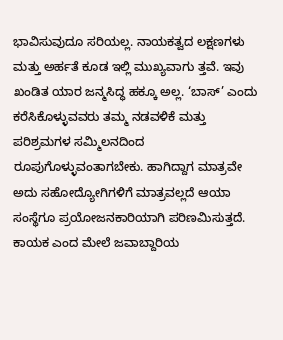ಭಾವಿಸುವುದೂ ಸರಿಯಲ್ಲ. ನಾಯಕತ್ವದ ಲಕ್ಷಣಗಳು ಮತ್ತು ಅರ್ಹತೆ ಕೂಡ ಇಲ್ಲಿ ಮುಖ್ಯವಾಗು ತ್ತವೆ. ಇವು ಖಂಡಿತ ಯಾರ ಜನ್ಮಸಿದ್ಧ ಹಕ್ಕೂ ಅಲ್ಲ. ‘ಬಾಸ್’ ಎಂದು ಕರೆಸಿಕೊಳ್ಳುವವರು ತಮ್ಮ ನಡವಳಿಕೆ ಮತ್ತು ಪರಿಶ್ರಮಗಳ ಸಮ್ಮಿಲನದಿಂದ ರೂಪುಗೊಳ್ಳುವಂತಾಗಬೇಕು. ಹಾಗಿದ್ದಾಗ ಮಾತ್ರವೇ ಅದು ಸಹೋದ್ಯೋಗಿಗಳಿಗೆ ಮಾತ್ರವಲ್ಲದೆ ಆಯಾ ಸಂಸ್ಥೆಗೂ ಪ್ರಯೋಜನಕಾರಿಯಾಗಿ ಪರಿಣಮಿಸುತ್ತದೆ. ಕಾಯಕ ಎಂದ ಮೇಲೆ ಜವಾಬ್ದಾರಿಯ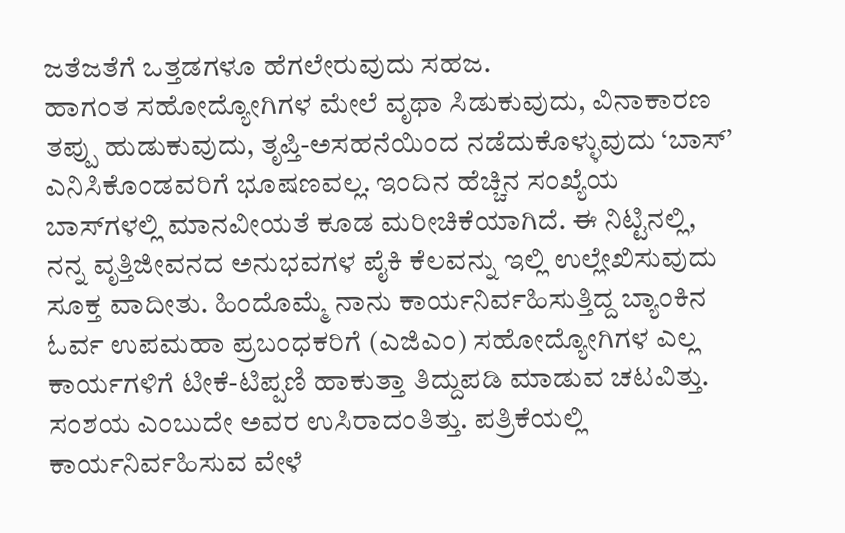ಜತೆಜತೆಗೆ ಒತ್ತಡಗಳೂ ಹೆಗಲೇರುವುದು ಸಹಜ.
ಹಾಗಂತ ಸಹೋದ್ಯೋಗಿಗಳ ಮೇಲೆ ವೃಥಾ ಸಿಡುಕುವುದು, ವಿನಾಕಾರಣ ತಪ್ಪು ಹುಡುಕುವುದು, ತೃಪ್ತಿ-ಅಸಹನೆಯಿಂದ ನಡೆದುಕೊಳ್ಳುವುದು ‘ಬಾಸ್’ ಎನಿಸಿಕೊಂಡವರಿಗೆ ಭೂಷಣವಲ್ಲ. ಇಂದಿನ ಹೆಚ್ಚಿನ ಸಂಖ್ಯೆಯ ಬಾಸ್‌ಗಳಲ್ಲಿ ಮಾನವೀಯತೆ ಕೂಡ ಮರೀಚಿಕೆಯಾಗಿದೆ. ಈ ನಿಟ್ಟಿನಲ್ಲಿ, ನನ್ನ ವೃತ್ತಿಜೀವನದ ಅನುಭವಗಳ ಪೈಕಿ ಕೆಲವನ್ನು ಇಲ್ಲಿ ಉಲ್ಲೇಖಿಸುವುದು ಸೂಕ್ತ ವಾದೀತು. ಹಿಂದೊಮ್ಮೆ ನಾನು ಕಾರ್ಯನಿರ್ವಹಿಸುತ್ತಿದ್ದ ಬ್ಯಾಂಕಿನ ಓರ್ವ ಉಪಮಹಾ ಪ್ರಬಂಧಕರಿಗೆ (ಎಜಿಎಂ) ಸಹೋದ್ಯೋಗಿಗಳ ಎಲ್ಲ ಕಾರ್ಯಗಳಿಗೆ ಟೀಕೆ-ಟಿಪ್ಪಣಿ ಹಾಕುತ್ತಾ ತಿದ್ದುಪಡಿ ಮಾಡುವ ಚಟವಿತ್ತು. ಸಂಶಯ ಎಂಬುದೇ ಅವರ ಉಸಿರಾದಂತಿತ್ತು. ಪತ್ರಿಕೆಯಲ್ಲಿ ಕಾರ್ಯನಿರ್ವಹಿಸುವ ವೇಳೆ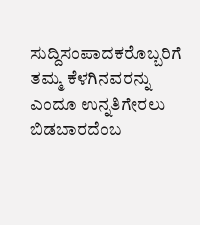ಸುದ್ದಿಸಂಪಾದಕರೊಬ್ಬರಿಗೆ ತಮ್ಮ ಕೆಳಗಿನವರನ್ನು ಎಂದೂ ಉನ್ನತಿಗೇರಲು ಬಿಡಬಾರದೆಂಬ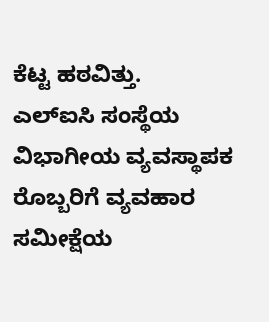ಕೆಟ್ಟ ಹಠವಿತ್ತು.
ಎಲ್‌ಐಸಿ ಸಂಸ್ಥೆಯ ವಿಭಾಗೀಯ ವ್ಯವಸ್ಥಾಪಕ ರೊಬ್ಬರಿಗೆ ವ್ಯವಹಾರ ಸಮೀಕ್ಷೆಯ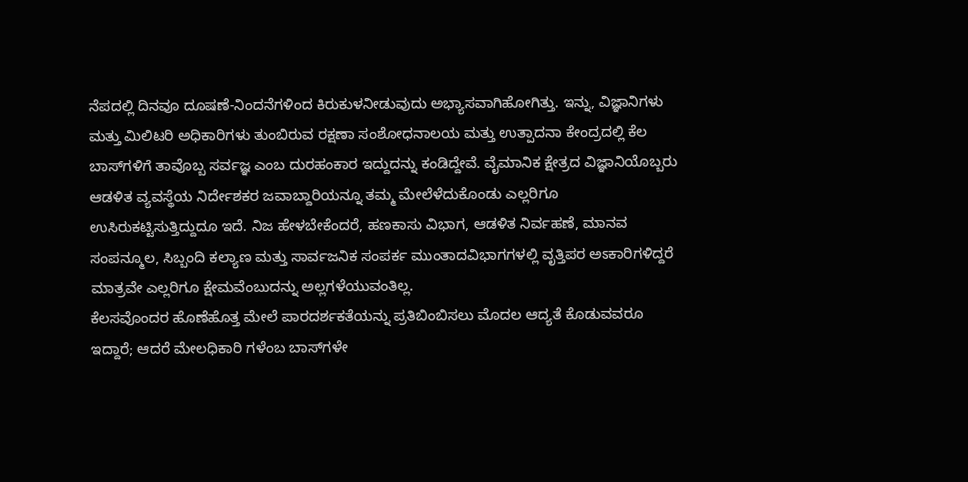ನೆಪದಲ್ಲಿ ದಿನವೂ ದೂಷಣೆ-ನಿಂದನೆಗಳಿಂದ ಕಿರುಕುಳನೀಡುವುದು ಅಭ್ಯಾಸವಾಗಿಹೋಗಿತ್ತು. ಇನ್ನು, ವಿಜ್ಞಾನಿಗಳು ಮತ್ತು ಮಿಲಿಟರಿ ಅಧಿಕಾರಿಗಳು ತುಂಬಿರುವ ರಕ್ಷಣಾ ಸಂಶೋಧನಾಲಯ ಮತ್ತು ಉತ್ಪಾದನಾ ಕೇಂದ್ರದಲ್ಲಿ ಕೆಲ ಬಾಸ್‌ಗಳಿಗೆ ತಾವೊಬ್ಬ ಸರ್ವಜ್ಞ ಎಂಬ ದುರಹಂಕಾರ ಇದ್ದುದನ್ನು ಕಂಡಿದ್ದೇವೆ. ವೈಮಾನಿಕ ಕ್ಷೇತ್ರದ ವಿಜ್ಞಾನಿಯೊಬ್ಬರು ಆಡಳಿತ ವ್ಯವಸ್ಥೆಯ ನಿರ್ದೇಶಕರ ಜವಾಬ್ದಾರಿಯನ್ನೂ ತಮ್ಮ ಮೇಲೆಳೆದುಕೊಂಡು ಎಲ್ಲರಿಗೂ ಉಸಿರುಕಟ್ಟಿಸುತ್ತಿದ್ದುದೂ ಇದೆ. ನಿಜ ಹೇಳಬೇಕೆಂದರೆ, ಹಣಕಾಸು ವಿಭಾಗ, ಆಡಳಿತ ನಿರ್ವಹಣೆ, ಮಾನವ ಸಂಪನ್ಮೂಲ, ಸಿಬ್ಬಂದಿ ಕಲ್ಯಾಣ ಮತ್ತು ಸಾರ್ವಜನಿಕ ಸಂಪರ್ಕ ಮುಂತಾದವಿಭಾಗಗಳಲ್ಲಿ ವೃತ್ತಿಪರ ಅಽಕಾರಿಗಳಿದ್ದರೆ ಮಾತ್ರವೇ ಎಲ್ಲರಿಗೂ ಕ್ಷೇಮವೆಂಬುದನ್ನು ಅಲ್ಲಗಳೆಯುವಂತಿಲ್ಲ.
ಕೆಲಸವೊಂದರ ಹೊಣೆಹೊತ್ತ ಮೇಲೆ ಪಾರದರ್ಶಕತೆಯನ್ನು ಪ್ರತಿಬಿಂಬಿಸಲು ಮೊದಲ ಆದ್ಯತೆ ಕೊಡುವವರೂ ಇದ್ದಾರೆ; ಆದರೆ ಮೇಲಧಿಕಾರಿ ಗಳೆಂಬ ಬಾಸ್‌ಗಳೇ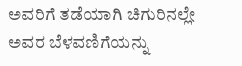ಅವರಿಗೆ ತಡೆಯಾಗಿ ಚಿಗುರಿನಲ್ಲೇ ಅವರ ಬೆಳವಣಿಗೆಯನ್ನು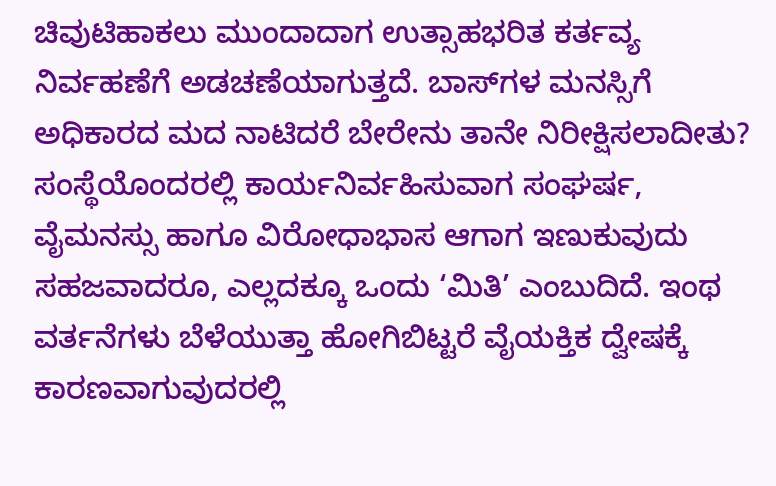ಚಿವುಟಿಹಾಕಲು ಮುಂದಾದಾಗ ಉತ್ಸಾಹಭರಿತ ಕರ್ತವ್ಯ ನಿರ್ವಹಣೆಗೆ ಅಡಚಣೆಯಾಗುತ್ತದೆ. ಬಾಸ್‌ಗಳ ಮನಸ್ಸಿಗೆ ಅಧಿಕಾರದ ಮದ ನಾಟಿದರೆ ಬೇರೇನು ತಾನೇ ನಿರೀಕ್ಷಿಸಲಾದೀತು? ಸಂಸ್ಥೆಯೊಂದರಲ್ಲಿ ಕಾರ್ಯನಿರ್ವಹಿಸುವಾಗ ಸಂಘರ್ಷ, ವೈಮನಸ್ಸು ಹಾಗೂ ವಿರೋಧಾಭಾಸ ಆಗಾಗ ಇಣುಕುವುದು ಸಹಜವಾದರೂ, ಎಲ್ಲದಕ್ಕೂ ಒಂದು ‘ಮಿತಿ’ ಎಂಬುದಿದೆ. ಇಂಥ ವರ್ತನೆಗಳು ಬೆಳೆಯುತ್ತಾ ಹೋಗಿಬಿಟ್ಟರೆ ವೈಯಕ್ತಿಕ ದ್ವೇಷಕ್ಕೆ ಕಾರಣವಾಗುವುದರಲ್ಲಿ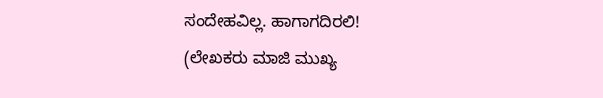ಸಂದೇಹವಿಲ್ಲ. ಹಾಗಾಗದಿರಲಿ!
(ಲೇಖಕರು ಮಾಜಿ ಮುಖ್ಯ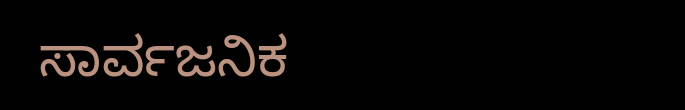ಸಾರ್ವಜನಿಕ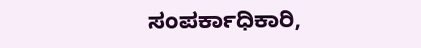ಸಂಪರ್ಕಾಧಿಕಾರಿ,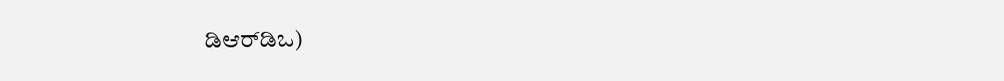ಡಿಆರ್‌ಡಿಒ)